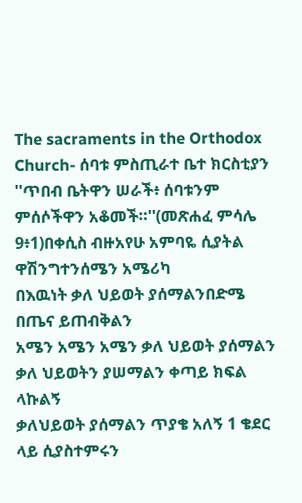The sacraments in the Orthodox Church- ሰባቱ ምስጢራተ ቤተ ክርስቲያን ''ጥበብ ቤትዋን ሠራች፥ ሰባቱንም ምሰሶችዋን አቆመች።''(መጽሐፈ ምሳሌ 9፥1)በቀሲስ ብዙአየሁ አምባዬ ሲያትል ዋሽንግተንሰሜን አሜሪካ
በእዉነት ቃለ ህይወት ያሰማልንበድሜ በጤና ይጠብቅልን
አሜን አሜን አሜን ቃለ ህይወት ያሰማልን
ቃለ ህይወትን ያሠማልን ቀጣይ ክፍል ላኩልኝ
ቃለህይወት ያሰማልን ጥያቄ አለኝ 1 ቄደር ላይ ሲያስተምሩን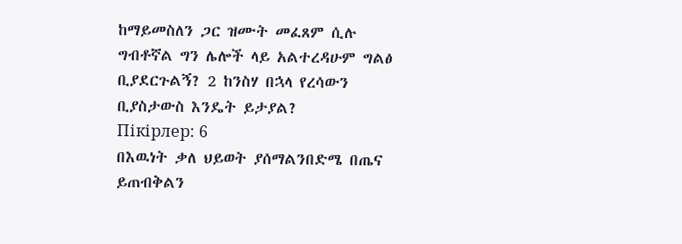ከማይመስለን ጋር ዝሙት መፈጸም ሲሉ ግብቶኛል ግን ሌሎች ላይ አልተረዳሁም ግልፅ ቢያደርጉልኝ? 2 ከንስሃ በኋላ የረሳውን ቢያስታውስ እንዴት ይታያል?
Пікірлер: 6
በእዉነት ቃለ ህይወት ያሰማልንበድሜ በጤና ይጠብቅልን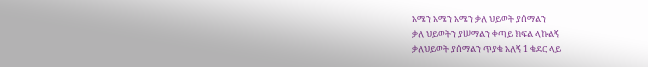አሜን አሜን አሜን ቃለ ህይወት ያሰማልን
ቃለ ህይወትን ያሠማልን ቀጣይ ክፍል ላኩልኝ
ቃለህይወት ያሰማልን ጥያቄ አለኝ 1 ቄደር ላይ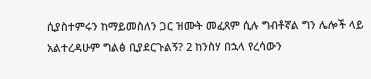ሲያስተምሩን ከማይመስለን ጋር ዝሙት መፈጸም ሲሉ ግብቶኛል ግን ሌሎች ላይ አልተረዳሁም ግልፅ ቢያደርጉልኝ? 2 ከንስሃ በኋላ የረሳውን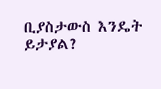ቢያስታውስ እንዴት ይታያል?